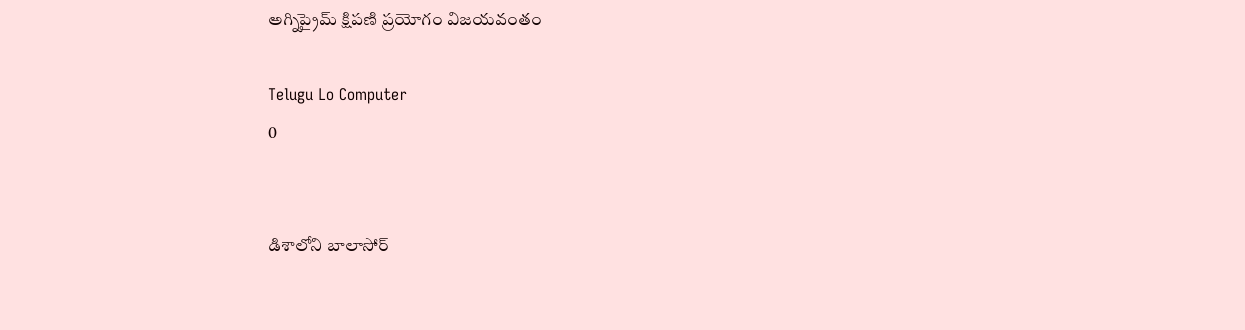అగ్నిప్రైమ్ క్షిపణి ప్రయోగం విజయవంతం

Telugu Lo Computer
0


డిశాలోని బాలాసోర్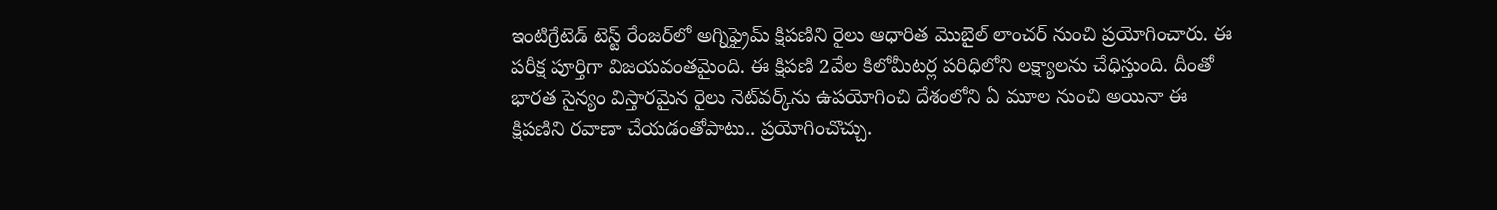ఇంటిగ్రేటెడ్ టెస్ట్ రేంజర్‌లో అగ్నిఫ్రైమ్ క్షిపణిని రైలు ఆధారిత మొబైల్ లాంచర్ నుంచి ప్రయోగించారు. ఈ పరీక్ష పూర్తిగా విజయవంతమైంది. ఈ క్షిపణి 2వేల కిలోమీటర్ల పరిధిలోని లక్ష్యాలను చేధిస్తుంది. దీంతో భారత సైన్యం విస్తారమైన రైలు నెట్‌వర్క్‌ను ఉపయోగించి దేశంలోని ఏ మూల నుంచి అయినా ఈ క్షిపణిని రవాణా చేయడంతోపాటు.. ప్రయోగించొచ్చు.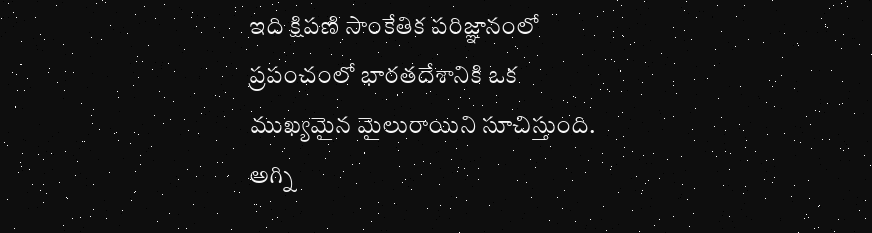ఇది క్షిపణి సాంకేతిక పరిజ్ఞానంలో ప్రపంచంలో భారతదేశానికి ఒక ముఖ్యమైన మైలురాయిని సూచిస్తుంది. అగ్ని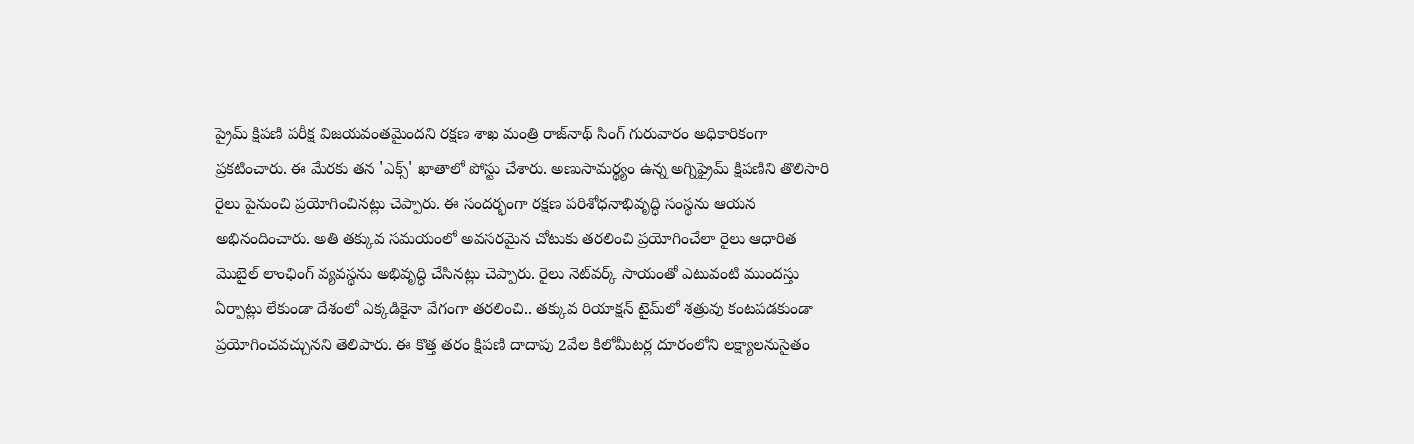ప్రైమ్ క్షిపణి పరీక్ష విజయవంతమైందని రక్షణ శాఖ మంత్రి రాజ్‌నాథ్ సింగ్ గురువారం అధికారికంగా ప్రకటించారు. ఈ మేరకు తన 'ఎక్స్' ఖాతాలో పోస్టు చేశారు. అణుసామర్థ్యం ఉన్న అగ్నిఫ్రైమ్ క్షిపణిని తొలిసారి రైలు పైనుంచి ప్రయోగించినట్లు చెప్పారు. ఈ సందర్భంగా రక్షణ పరిశోధనాభివృద్ధి సంస్థను ఆయన అభినందించారు. అతి తక్కువ సమయంలో అవసరమైన చోటుకు తరలించి ప్రయోగించేలా రైలు ఆధారిత మొబైల్ లాంఛింగ్ వ్యవస్థను అభివృద్ధి చేసినట్లు చెప్పారు. రైలు నెట్‌వర్క్ సాయంతో ఎటువంటి ముందస్తు ఏర్పాట్లు లేకుండా దేశంలో ఎక్కడికైనా వేగంగా తరలించి.. తక్కువ రియాక్షన్ టైమ్‌లో శత్రువు కంటపడకుండా ప్రయోగించవచ్చునని తెలిపారు. ఈ కొత్త తరం క్షిపణి దాదాపు 2వేల కిలోమీటర్ల దూరంలోని లక్ష్యాలనుసైతం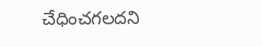చేధించగలదని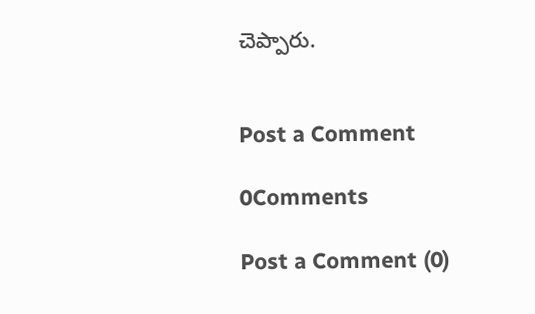చెప్పారు.


Post a Comment

0Comments

Post a Comment (0)